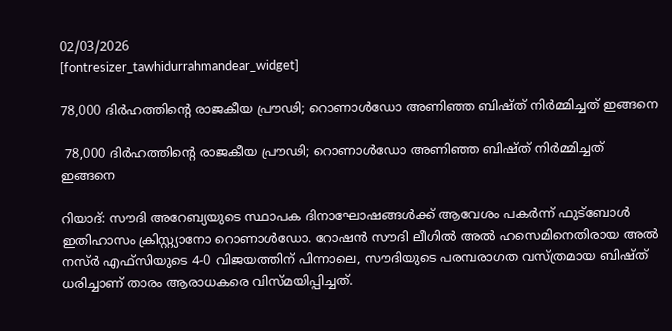02/03/2026
[fontresizer_tawhidurrahmandear_widget]

78,000 ദിർഹത്തിന്റെ രാജകീയ പ്രൗഢി; റൊണാൾഡോ അണിഞ്ഞ ബിഷ്ത് നിർമ്മിച്ചത് ഇങ്ങനെ

 78,000 ദിർഹത്തിന്റെ രാജകീയ പ്രൗഢി; റൊണാൾഡോ അണിഞ്ഞ ബിഷ്ത് നിർമ്മിച്ചത് ഇങ്ങനെ

റിയാദ്: സൗദി അറേബ്യയുടെ സ്ഥാപക ദിനാഘോഷങ്ങൾക്ക് ആവേശം പകർന്ന് ഫുട്‌ബോൾ ഇതിഹാസം ക്രിസ്റ്റ്യാനോ റൊണാൾഡോ. റോഷൻ സൗദി ലീഗിൽ അൽ ഹസെമിനെതിരായ അൽ നസ്ർ എഫ്‌സിയുടെ 4-0 വിജയത്തിന് പിന്നാലെ, സൗദിയുടെ പരമ്പരാഗത വസ്ത്രമായ ബിഷ്ത് ധരിച്ചാണ് താരം ആരാധകരെ വിസ്മയിപ്പിച്ചത്.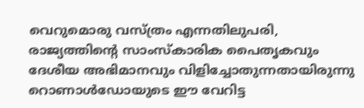വെറുമൊരു വസ്ത്രം എന്നതിലുപരി, രാജ്യത്തിന്റെ സാംസ്‌കാരിക പൈതൃകവും ദേശീയ അഭിമാനവും വിളിച്ചോതുന്നതായിരുന്നു റൊണാൾഡോയുടെ ഈ വേറിട്ട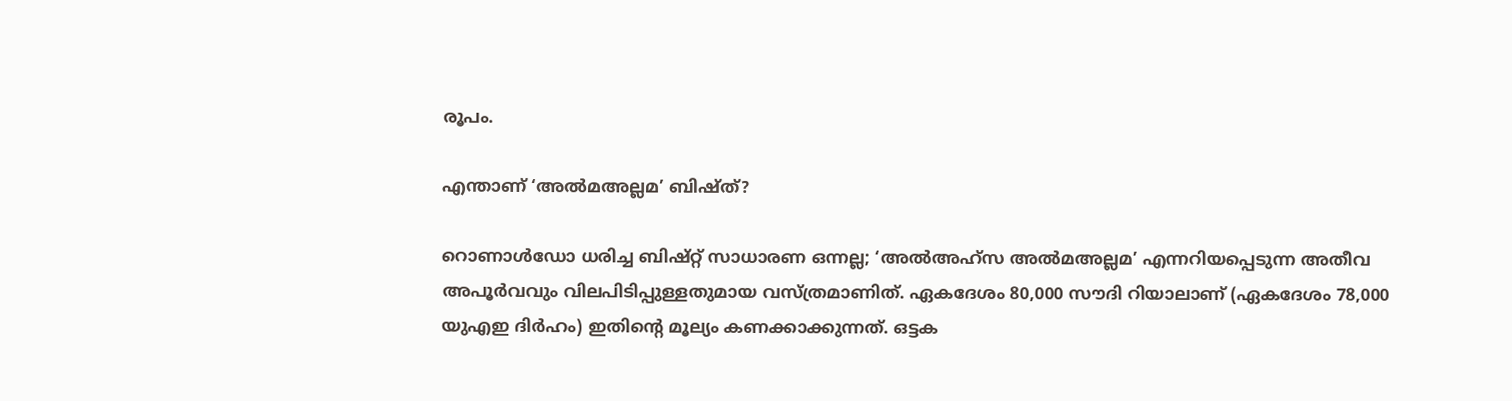രൂപം.

എന്താണ് ‘അൽമഅല്ലമ’ ബിഷ്ത്?

റൊണാൾഡോ ധരിച്ച ബിഷ്റ്റ് സാധാരണ ഒന്നല്ല; ‘അൽഅഹ്‌സ അൽമഅല്ലമ’ എന്നറിയപ്പെടുന്ന അതീവ അപൂർവവും വിലപിടിപ്പുള്ളതുമായ വസ്ത്രമാണിത്. ഏകദേശം 80,000 സൗദി റിയാലാണ് (ഏകദേശം 78,000 യുഎഇ ദിർഹം) ഇതിന്റെ മൂല്യം കണക്കാക്കുന്നത്. ഒട്ടക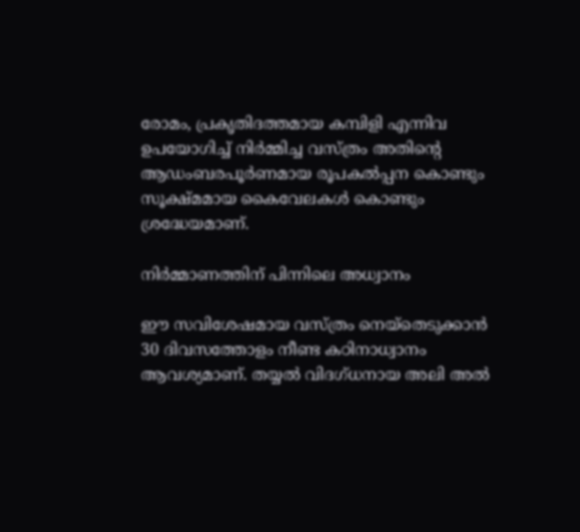രോമം, പ്രകൃതിദത്തമായ കമ്പിളി എന്നിവ ഉപയോഗിച്ച് നിർമ്മിച്ച വസ്ത്രം അതിന്റെ ആഡംബരപൂർണമായ രൂപകൽപ്പന കൊണ്ടും സൂക്ഷ്മമായ കൈവേലകൾ കൊണ്ടും ശ്രദ്ധേയമാണ്.

നിർമ്മാണത്തിന് പിന്നിലെ അധ്വാനം

ഈ സവിശേഷമായ വസ്ത്രം നെയ്‌തെടുക്കാൻ 30 ദിവസത്തോളം നീണ്ട കഠിനാധ്വാനം ആവശ്യമാണ്. തയ്യൽ വിദഗ്ധനായ അലി അൽ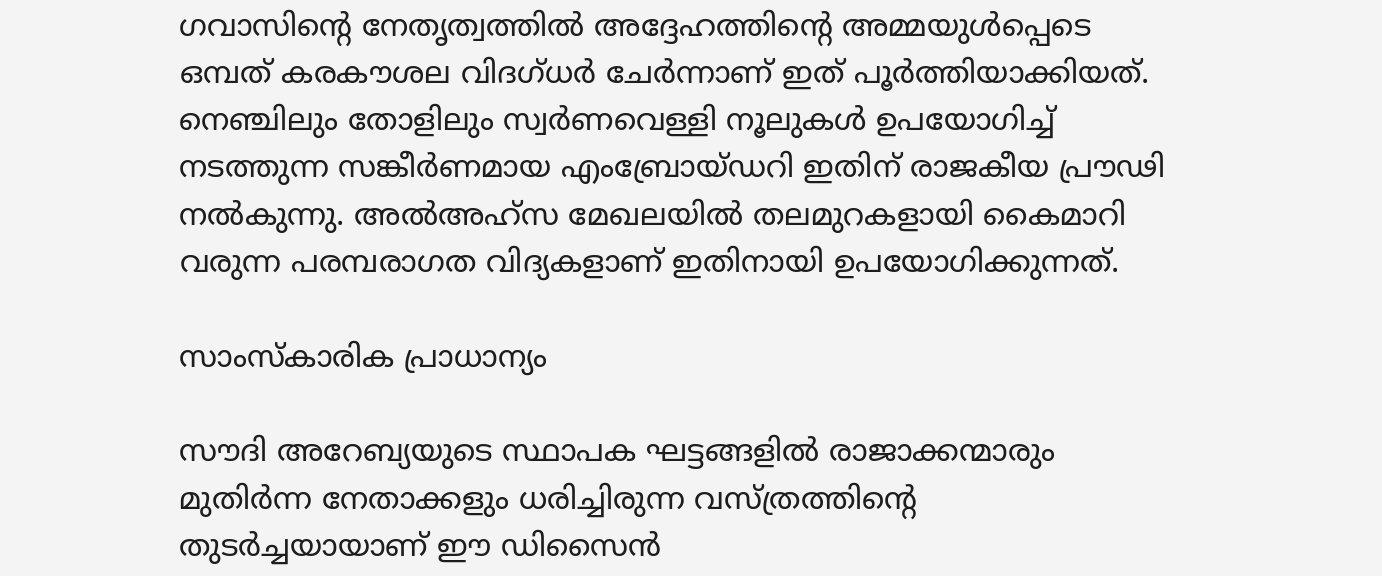ഗവാസിന്റെ നേതൃത്വത്തിൽ അദ്ദേഹത്തിന്റെ അമ്മയുൾപ്പെടെ ഒമ്പത് കരകൗശല വിദഗ്ധർ ചേർന്നാണ് ഇത് പൂർത്തിയാക്കിയത്. നെഞ്ചിലും തോളിലും സ്വർണവെള്ളി നൂലുകൾ ഉപയോഗിച്ച് നടത്തുന്ന സങ്കീർണമായ എംബ്രോയ്ഡറി ഇതിന് രാജകീയ പ്രൗഢി നൽകുന്നു. അൽഅഹ്‌സ മേഖലയിൽ തലമുറകളായി കൈമാറി വരുന്ന പരമ്പരാഗത വിദ്യകളാണ് ഇതിനായി ഉപയോഗിക്കുന്നത്.

സാംസ്‌കാരിക പ്രാധാന്യം

സൗദി അറേബ്യയുടെ സ്ഥാപക ഘട്ടങ്ങളിൽ രാജാക്കന്മാരും മുതിർന്ന നേതാക്കളും ധരിച്ചിരുന്ന വസ്ത്രത്തിന്റെ തുടർച്ചയായാണ് ഈ ഡിസൈൻ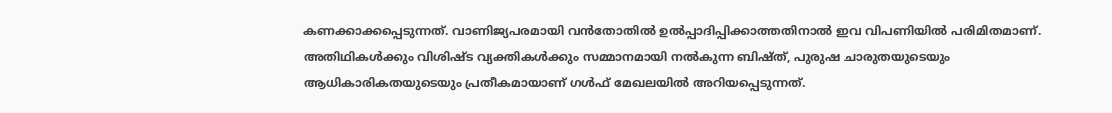കണക്കാക്കപ്പെടുന്നത്. വാണിജ്യപരമായി വൻതോതിൽ ഉൽപ്പാദിപ്പിക്കാത്തതിനാൽ ഇവ വിപണിയിൽ പരിമിതമാണ്. അതിഥികൾക്കും വിശിഷ്ട വ്യക്തികൾക്കും സമ്മാനമായി നൽകുന്ന ബിഷ്ത്, പുരുഷ ചാരുതയുടെയും ആധികാരികതയുടെയും പ്രതീകമായാണ് ഗൾഫ് മേഖലയിൽ അറിയപ്പെടുന്നത്.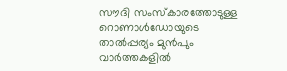സൗദി സംസ്‌കാരത്തോടുള്ള റൊണാൾഡോയുടെ താൽപ്പര്യം മുൻപും വാർത്തകളിൽ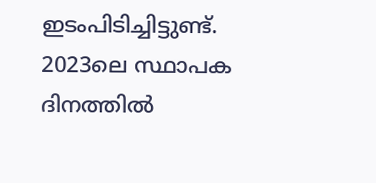ഇടംപിടിച്ചിട്ടുണ്ട്. 2023ലെ സ്ഥാപക ദിനത്തിൽ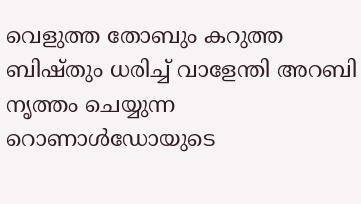വെളുത്ത തോബും കറുത്ത ബിഷ്തും ധരിച്ച് വാളേന്തി അറബി നൃത്തം ചെയ്യുന്ന റൊണാൾഡോയുടെ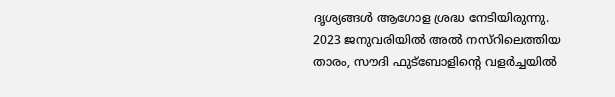ദൃശ്യങ്ങൾ ആഗോള ശ്രദ്ധ നേടിയിരുന്നു. 2023 ജനുവരിയിൽ അൽ നസ്‌റിലെത്തിയ താരം, സൗദി ഫുട്‌ബോളിന്റെ വളർച്ചയിൽ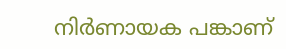നിർണായക പങ്കാണ്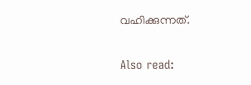വഹിക്കുന്നത്.

Also read: